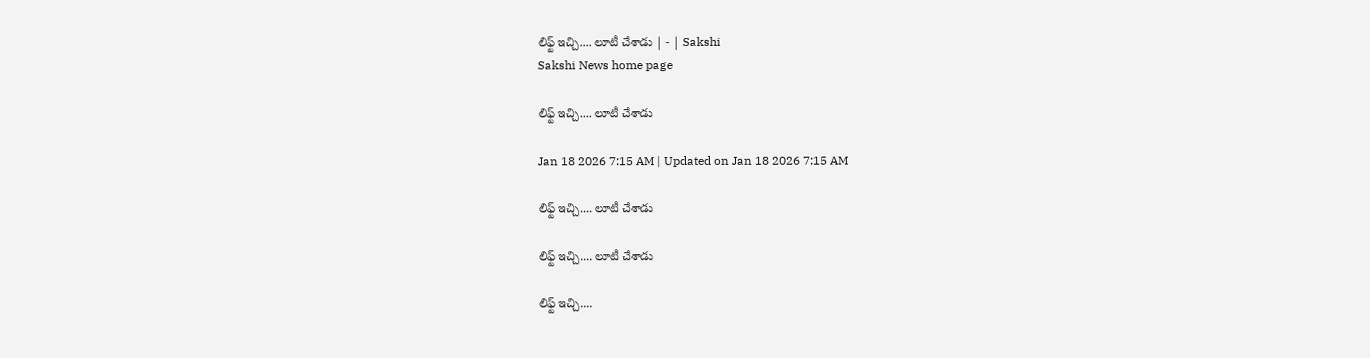లిఫ్ట్‌ ఇచ్చి.... లూటీ చేశాడు | - | Sakshi
Sakshi News home page

లిఫ్ట్‌ ఇచ్చి.... లూటీ చేశాడు

Jan 18 2026 7:15 AM | Updated on Jan 18 2026 7:15 AM

లిఫ్ట్‌ ఇచ్చి.... లూటీ చేశాడు

లిఫ్ట్‌ ఇచ్చి.... లూటీ చేశాడు

లిఫ్ట్‌ ఇచ్చి....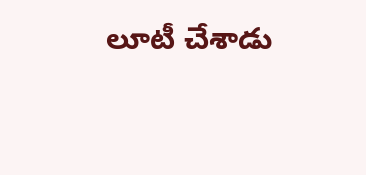లూటీ చేశాడు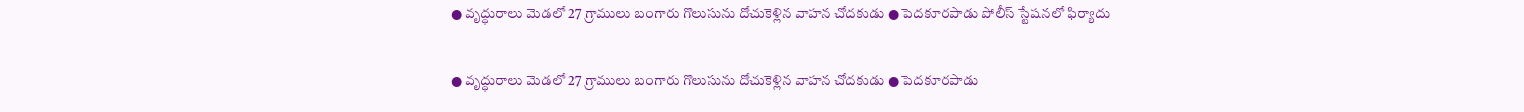● వృద్ధురాలు మెడలో 27 గ్రాములు బంగారు గొలుసును దోచుకెళ్లిన వాహన చోదకుడు ● పెదకూరపాడు పోలీస్‌ స్టేషనలో ఫిర్యాదు

● వృద్ధురాలు మెడలో 27 గ్రాములు బంగారు గొలుసును దోచుకెళ్లిన వాహన చోదకుడు ● పెదకూరపాడు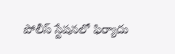పోలీస్‌ స్టేషనలో ఫిర్యాదు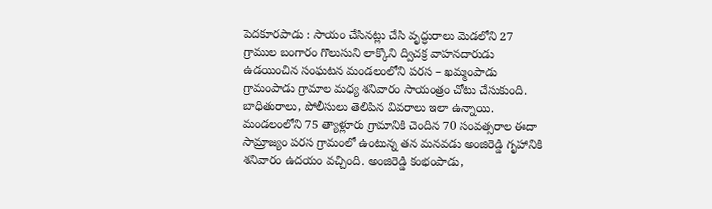పెదకూరపాడు : సాయం చేసినట్లు చేసి వృద్ధురాలు మెడలోని 27 గ్రాముల బంగారం గొలుసుని లాక్కొని ద్విచక్ర వాహనదారుడు ఉడయించిన సంఘటన మండలంలోని పరస – ఖమ్మంపాడు గ్రామంపాడు గ్రామాల మధ్య శనివారం సాయంత్రం చోటు చేసుకుంది. బాధితురాలు, పోలీసులు తెలిపిన వివరాలు ఇలా ఉన్నాయి. మండలంలోని 75 త్యాళ్లూరు గ్రామానికి చెందిన 70 సంవత్సరాల ఈదా సామ్రాజ్యం పరస గ్రామంలో ఉంటున్న తన మనవడు అంజిరెడ్డి గృహానికి శనివారం ఉదయం వచ్చింది. అంజిరెడ్డి కంభంపాడు,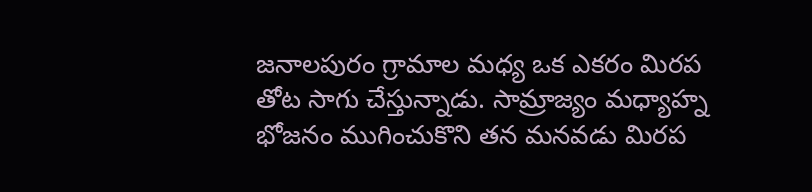జనాలపురం గ్రామాల మధ్య ఒక ఎకరం మిరప తోట సాగు చేస్తున్నాడు. సామ్రాజ్యం మధ్యాహ్న భోజనం ముగించుకొని తన మనవడు మిరప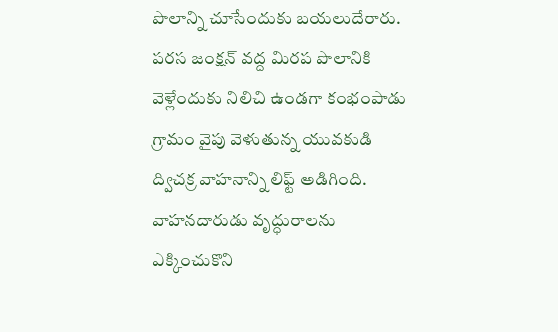పొలాన్ని చూసేందుకు బయలుదేరారు. పరస జంక్షన్‌ వద్ద మిరప పొలానికి వెళ్లేందుకు నిలిచి ఉండగా కంభంపాడు గ్రామం వైపు వెళుతున్న యువకుడి ద్విచక్ర వాహనాన్ని లిఫ్ట్‌ అడిగింది. వాహనదారుడు వృద్ధురాలను ఎక్కించుకొని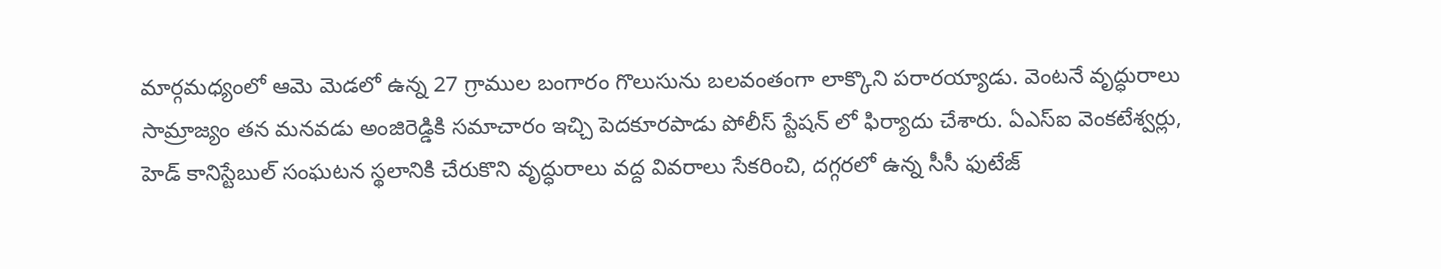మార్గమధ్యంలో ఆమె మెడలో ఉన్న 27 గ్రాముల బంగారం గొలుసును బలవంతంగా లాక్కొని పరారయ్యాడు. వెంటనే వృద్ధురాలు సామ్రాజ్యం తన మనవడు అంజిరెడ్డికి సమాచారం ఇచ్చి పెదకూరపాడు పోలీస్‌ స్టేషన్‌ లో ఫిర్యాదు చేశారు. ఏఎస్‌ఐ వెంకటేశ్వర్లు, హెడ్‌ కానిస్టేబుల్‌ సంఘటన స్థలానికి చేరుకొని వృద్ధురాలు వద్ద వివరాలు సేకరించి, దగ్గరలో ఉన్న సీసీ ఫుటేజ్‌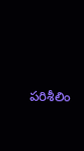పరిశీలిం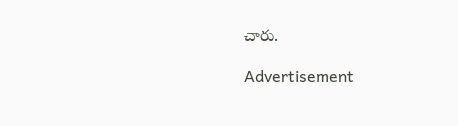చారు.

Advertisement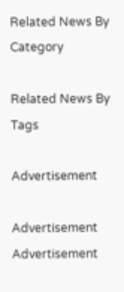Related News By Category

Related News By Tags

Advertisement

Advertisement
Advertisement